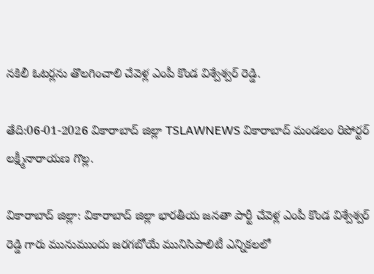నకిలీ ఓటర్లను తొలగించాలి చేవెళ్ల ఎంపీ కొండ విశ్వేశ్వర్ రెడ్డి.

తేది:06-01-2026 వికారాబాద్ జిల్లా TSLAWNEWS వికారాబాద్ మండలం రిపోర్టర్ లక్ష్మీనారాయణ గొల్ల.

వికారాబాద్ జిల్లా: వికారాబాద్ జిల్లా భారతీయ జనతా పార్టీ చేవెళ్ల ఎంపీ కొండ విశ్వేశ్వర్ రెడ్డి గారు మునుముందు జరగబోయే మునిసిపాలిటీ ఎన్నికలలో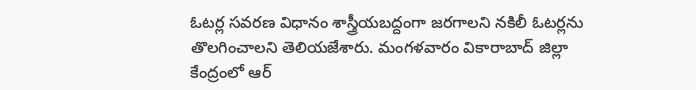ఓటర్ల సవరణ విధానం శాస్త్రీయబద్దంగా జరగాలని నకిలీ ఓటర్లను తొలగించాలని తెలియజేశారు. మంగళవారం వికారాబాద్ జిల్లా కేంద్రంలో ఆర్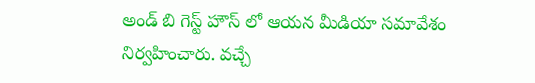అండ్ బి గెస్ట్ హౌస్ లో ఆయన మీడియా సమావేశం నిర్వహించారు. వచ్చే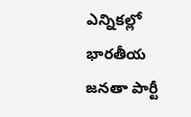ఎన్నికల్లో భారతీయ జనతా పార్టీ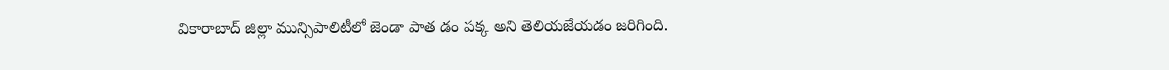వికారాబాద్ జిల్లా మున్సిపాలిటీలో జెండా పాత డం పక్క అని తెలియజేయడం జరిగింది.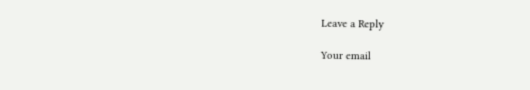Leave a Reply

Your email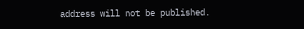address will not be published.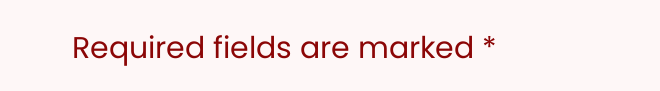Required fields are marked *